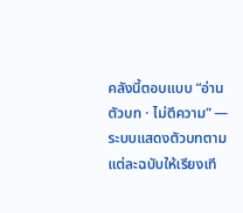คลังนี้ตอบแบบ “อ่านตัวบท · ไม่ตีความ” — ระบบแสดงตัวบทตามแต่ละฉบับให้เรียงเที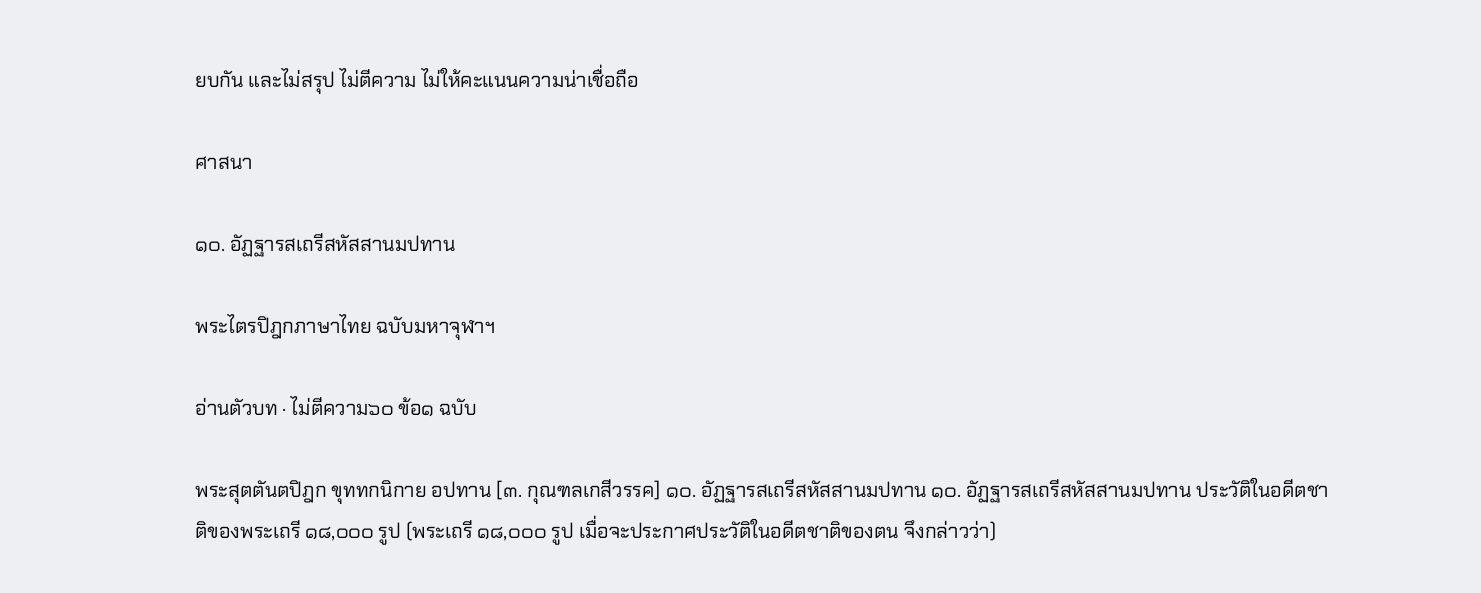ยบกัน และไม่สรุป ไม่ตีความ ไม่ให้คะแนนความน่าเชื่อถือ

ศาสนา

๑๐. อัฏฐารสเถรีสหัสสานมปทาน

พระไตรปิฎกภาษาไทย ฉบับมหาจุฬาฯ

อ่านตัวบท · ไม่ตีความ๖๐ ข้อ๑ ฉบับ

พระสุตตันตปิฎก ขุททกนิกาย อปทาน [๓. กุณฑลเกสีวรรค] ๑๐. อัฏฐารสเถรีสหัสสานมปทาน ๑๐. อัฏฐารสเถรีสหัสสานมปทาน ประวัติในอดีตชาติของพระเถรี ๑๘,๐๐๐ รูป (พระเถรี ๑๘,๐๐๐ รูป เมื่อจะประกาศประวัติในอดีตชาติของตน จึงกล่าวว่า)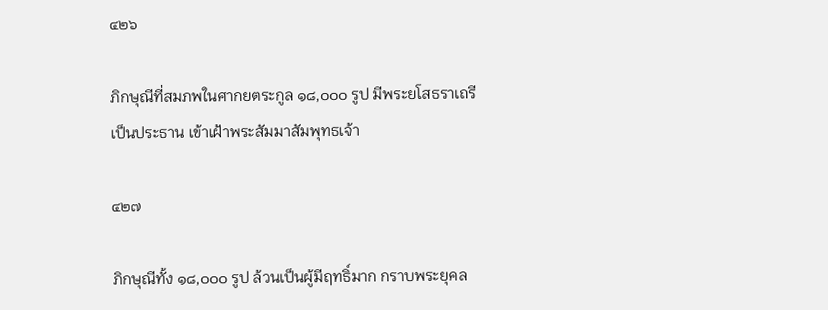๔๒๖

ภิกษุณีที่สมภพในศากยตระกูล ๑๘,๐๐๐ รูป มีพระยโสธราเถรีเป็นประธาน เข้าเฝ้าพระสัมมาสัมพุทธเจ้า

๔๒๗

ภิกษุณีทั้ง ๑๘,๐๐๐ รูป ล้วนเป็นผู้มีฤทธิ์มาก กราบพระยุคล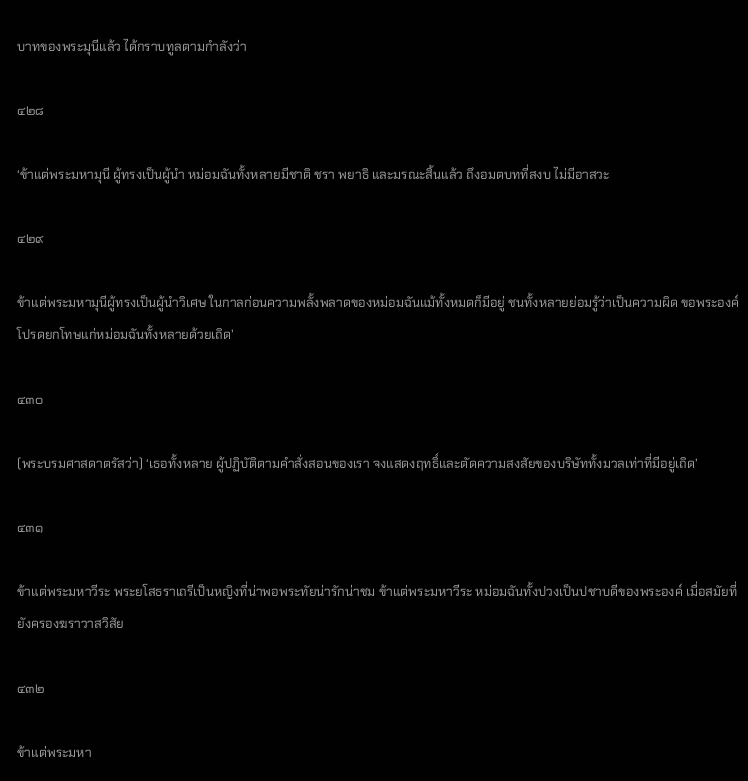บาทของพระมุนีแล้ว ได้กราบทูลตามกำลังว่า

๔๒๘

‘ข้าแต่พระมหามุนี ผู้ทรงเป็นผู้นำ หม่อมฉันทั้งหลายมีชาติ ชรา พยาธิ และมรณะสิ้นแล้ว ถึงอมตบทที่สงบ ไม่มีอาสวะ

๔๒๙

ข้าแต่พระมหามุนีผู้ทรงเป็นผู้นำวิเศษ ในกาลก่อนความพลั้งพลาดของหม่อมฉันแม้ทั้งหมดก็มีอยู่ ชนทั้งหลายย่อมรู้ว่าเป็นความผิด ขอพระองค์โปรดยกโทษแก่หม่อมฉันทั้งหลายด้วยเถิด’

๔๓๐

(พระบรมศาสดาตรัสว่า) ‘เธอทั้งหลาย ผู้ปฏิบัติตามคำสั่งสอนของเรา จงแสดงฤทธิ์และตัดความสงสัยของบริษัททั้งมวลเท่าที่มีอยู่เถิด’

๔๓๑

ข้าแต่พระมหาวีระ พระยโสธราเถรีเป็นหญิงที่น่าพอพระทัยน่ารักน่าชม ข้าแต่พระมหาวีระ หม่อมฉันทั้งปวงเป็นปชาบดีของพระองค์ เมื่อสมัยที่ยังครองฆราวาสวิสัย

๔๓๒

ข้าแต่พระมหา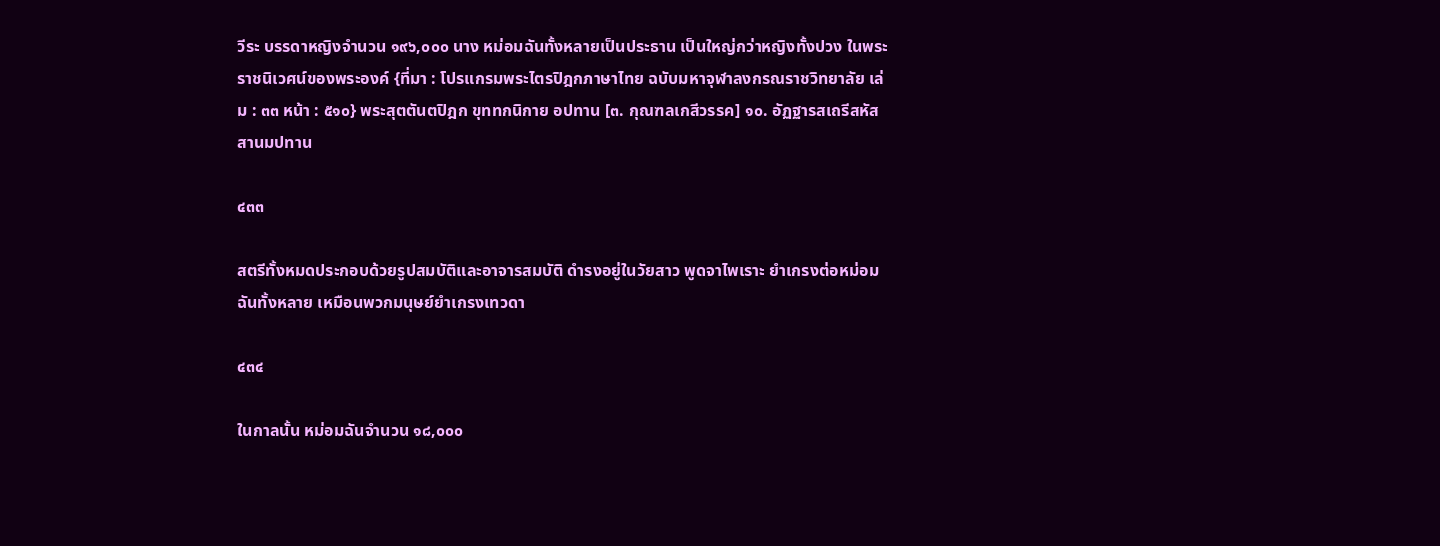วีระ บรรดาหญิงจำนวน ๑๙๖,๐๐๐ นาง หม่อมฉันทั้งหลายเป็นประธาน เป็นใหญ่กว่าหญิงทั้งปวง ในพระราชนิเวศน์ของพระองค์ {ที่มา : โปรแกรมพระไตรปิฎกภาษาไทย ฉบับมหาจุฬาลงกรณราชวิทยาลัย เล่ม : ๓๓ หน้า : ๕๑๐} พระสุตตันตปิฎก ขุททกนิกาย อปทาน [๓. กุณฑลเกสีวรรค] ๑๐. อัฏฐารสเถรีสหัสสานมปทาน

๔๓๓

สตรีทั้งหมดประกอบด้วยรูปสมบัติและอาจารสมบัติ ดำรงอยู่ในวัยสาว พูดจาไพเราะ ยำเกรงต่อหม่อมฉันทั้งหลาย เหมือนพวกมนุษย์ยำเกรงเทวดา

๔๓๔

ในกาลนั้น หม่อมฉันจำนวน ๑๘,๐๐๐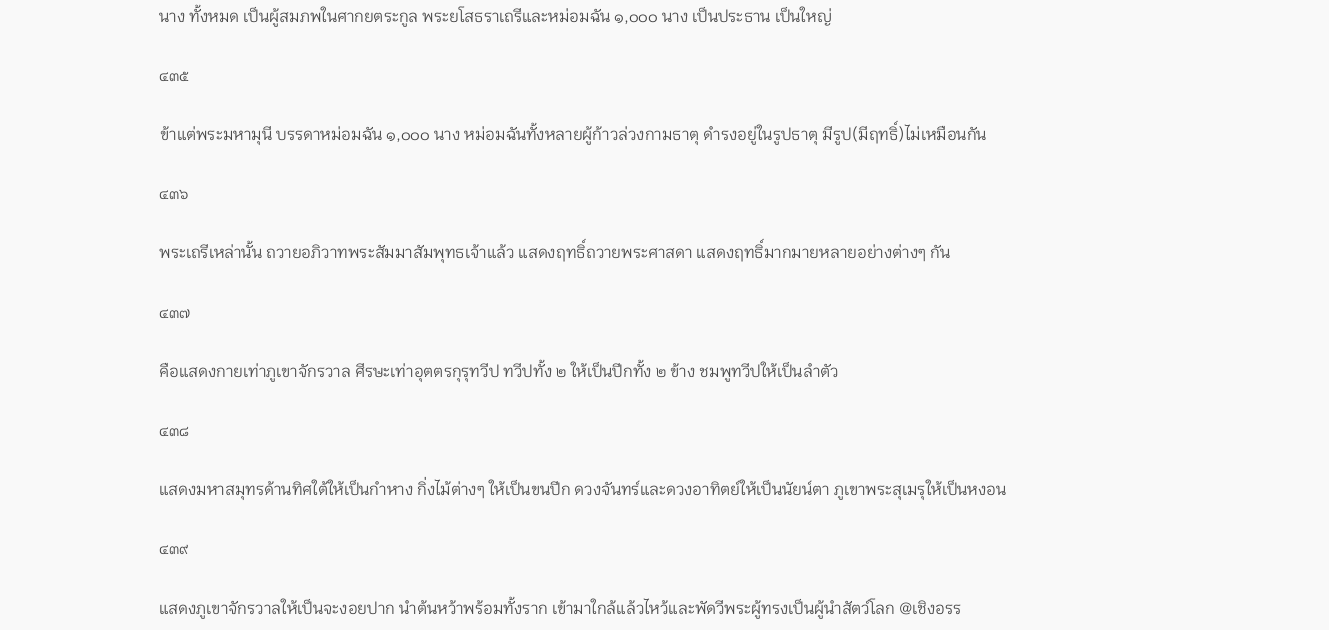นาง ทั้งหมด เป็นผู้สมภพในศากยตระกูล พระยโสธราเถรีและหม่อมฉัน ๑,๐๐๐ นาง เป็นประธาน เป็นใหญ่

๔๓๕

ข้าแต่พระมหามุนี บรรดาหม่อมฉัน ๑,๐๐๐ นาง หม่อมฉันทั้งหลายผู้ก้าวล่วงกามธาตุ ดำรงอยู่ในรูปธาตุ มีรูป(มีฤทธิ์)ไม่เหมือนกัน

๔๓๖

พระเถรีเหล่านั้น ถวายอภิวาทพระสัมมาสัมพุทธเจ้าแล้ว แสดงฤทธิ์ถวายพระศาสดา แสดงฤทธิ์มากมายหลายอย่างต่างๆ กัน

๔๓๗

คือแสดงกายเท่าภูเขาจักรวาล ศีรษะเท่าอุตตรกุรุทวีป ทวีปทั้ง ๒ ให้เป็นปีกทั้ง ๒ ข้าง ชมพูทวีปให้เป็นลำตัว

๔๓๘

แสดงมหาสมุทรด้านทิศใต้ให้เป็นกำหาง กิ่งไม้ต่างๆ ให้เป็นขนปีก ดวงจันทร์และดวงอาทิตย์ให้เป็นนัยน์ตา ภูเขาพระสุเมรุให้เป็นหงอน

๔๓๙

แสดงภูเขาจักรวาลให้เป็นจะงอยปาก นำต้นหว้าพร้อมทั้งราก เข้ามาใกล้แล้วไหว้และพัดวีพระผู้ทรงเป็นผู้นำสัตว์โลก @เชิงอรร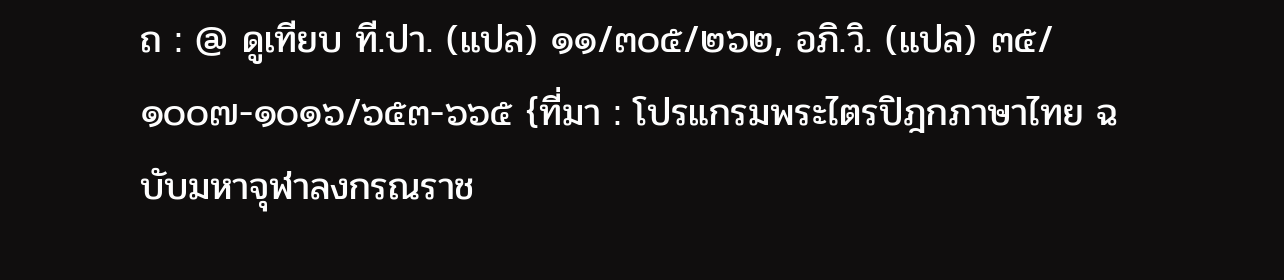ถ : @ ดูเทียบ ที.ปา. (แปล) ๑๑/๓๐๕/๒๖๒, อภิ.วิ. (แปล) ๓๕/๑๐๐๗-๑๐๑๖/๖๕๓-๖๖๕ {ที่มา : โปรแกรมพระไตรปิฎกภาษาไทย ฉบับมหาจุฬาลงกรณราช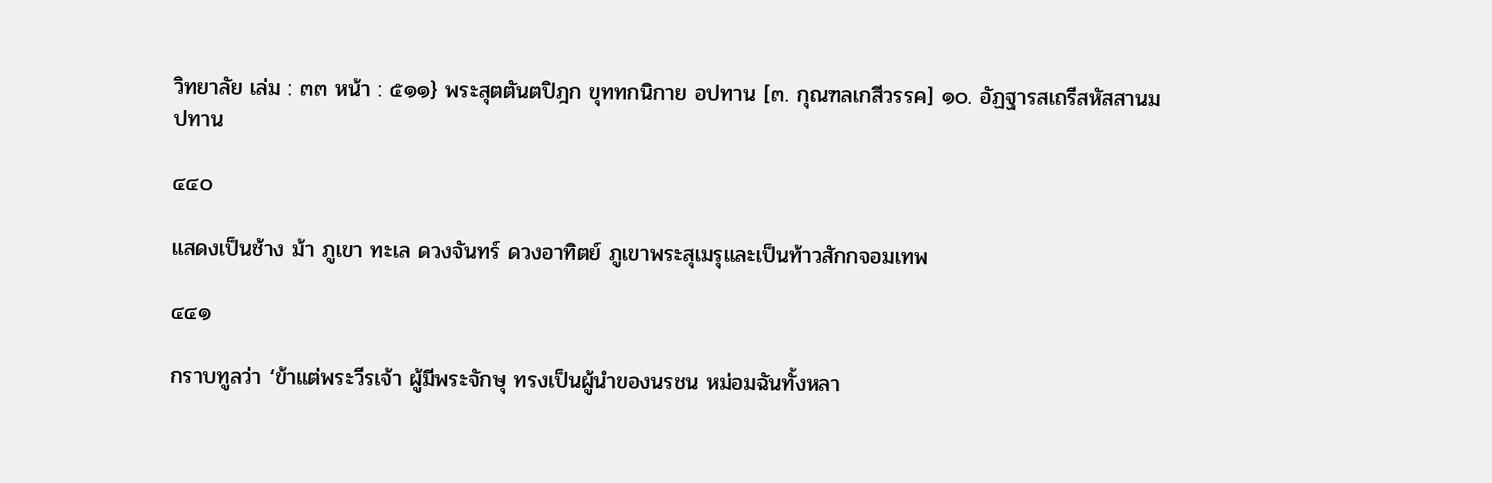วิทยาลัย เล่ม : ๓๓ หน้า : ๕๑๑} พระสุตตันตปิฎก ขุททกนิกาย อปทาน [๓. กุณฑลเกสีวรรค] ๑๐. อัฏฐารสเถรีสหัสสานมปทาน

๔๔๐

แสดงเป็นช้าง ม้า ภูเขา ทะเล ดวงจันทร์ ดวงอาทิตย์ ภูเขาพระสุเมรุและเป็นท้าวสักกจอมเทพ

๔๔๑

กราบทูลว่า ‘ข้าแต่พระวีรเจ้า ผู้มีพระจักษุ ทรงเป็นผู้นำของนรชน หม่อมฉันทั้งหลา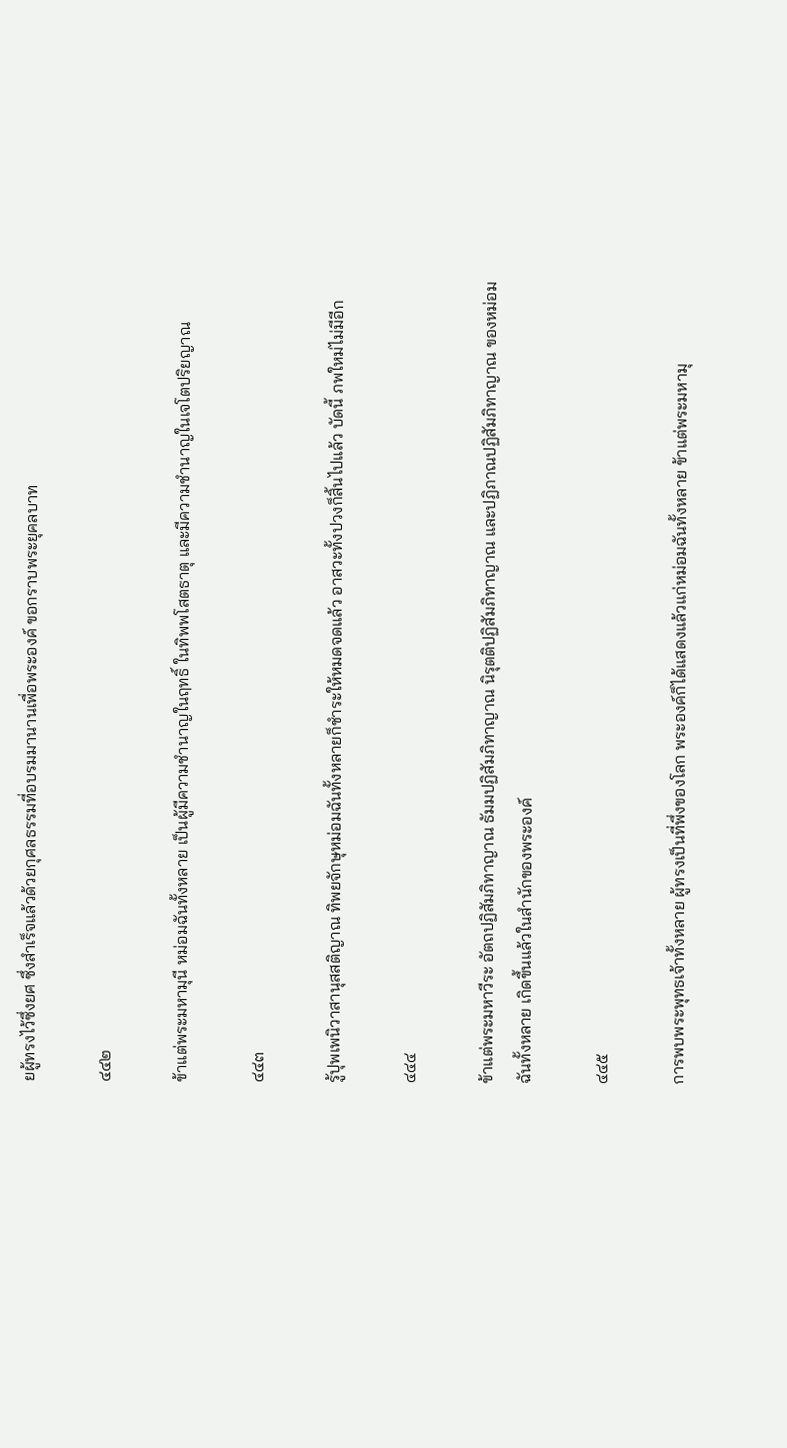ยผู้ทรงไว้ซึ่งยศ ซึ่งสำเร็จแล้วด้วยกุศลธรรมที่อบรมมานานเพื่อพระองค์ ขอกราบพระยุคลบาท

๔๔๒

ข้าแต่พระมหามุนี หม่อมฉันทั้งหลาย เป็นผู้มีความชำนาญในฤทธิ์ ในทิพพโสตธาตุ และมีความชำนาญในเจโตปริยญาณ

๔๔๓

รู้ปุพเพนิวาสานุสสติญาณ ทิพยจักษุหม่อมฉันทั้งหลายก็ชำระให้หมดจดแล้ว อาสวะทั้งปวงก็สิ้นไปแล้ว บัดนี้ ภพใหม่ไม่มีอีก

๔๔๔

ข้าแต่พระมหาวีระ อัตถปฏิสัมภิทาญาณ ธัมมปฏิสัมภิทาญาณ นิรุตติปฏิสัมภิทาญาณ และปฏิภาณปฏิสัมภิทาญาณ ของหม่อมฉันทั้งหลาย เกิดขึ้นแล้วในสำนักของพระองค์

๔๔๕

การพบพระพุทธเจ้าทั้งหลาย ผู้ทรงเป็นที่พึ่งของโลก พระองค์ก็ได้แสดงแล้วแก่หม่อมฉันทั้งหลาย ข้าแต่พระมหามุ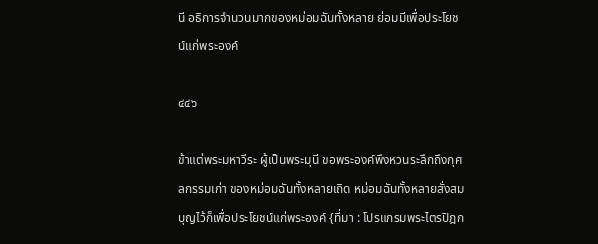นี อธิการจำนวนมากของหม่อมฉันทั้งหลาย ย่อมมีเพื่อประโยชน์แก่พระองค์

๔๔๖

ข้าแต่พระมหาวีระ ผู้เป็นพระมุนี ขอพระองค์พึงหวนระลึกถึงกุศลกรรมเก่า ของหม่อมฉันทั้งหลายเถิด หม่อมฉันทั้งหลายสั่งสมบุญไว้ก็เพื่อประโยชน์แก่พระองค์ {ที่มา : โปรแกรมพระไตรปิฎก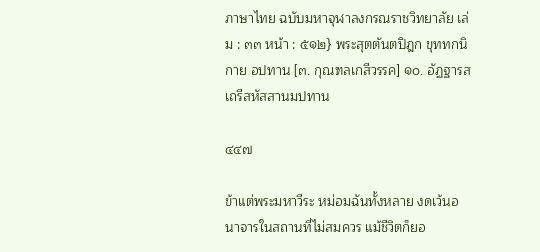ภาษาไทย ฉบับมหาจุฬาลงกรณราชวิทยาลัย เล่ม : ๓๓ หน้า : ๕๑๒} พระสุตตันตปิฎก ขุททกนิกาย อปทาน [๓. กุณฑลเกสีวรรค] ๑๐. อัฏฐารสเถรีสหัสสานมปทาน

๔๔๗

ข้าแต่พระมหาวีระ หม่อมฉันทั้งหลาย งดเว้นอนาจารในสถานที่ไม่สมควร แม้ชีวิตก็ยอ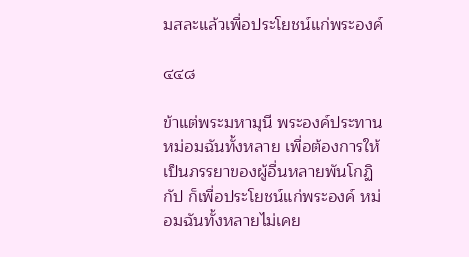มสละแล้วเพื่อประโยชน์แก่พระองค์

๔๔๘

ข้าแต่พระมหามุนี พระองค์ประทานหม่อมฉันทั้งหลาย เพื่อต้องการให้เป็นภรรยาของผู้อื่นหลายพันโกฏิกัป ก็เพื่อประโยชน์แก่พระองค์ หม่อมฉันทั้งหลายไม่เคย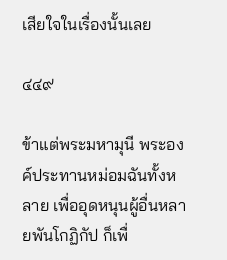เสียใจในเรื่องนั้นเลย

๔๔๙

ข้าแต่พระมหามุนี พระองค์ประทานหม่อมฉันทั้งหลาย เพื่ออุดหนุนผู้อื่นหลายพันโกฏิกัป ก็เพื่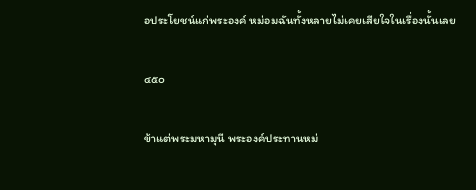อประโยชน์แก่พระองค์ หม่อมฉันทั้งหลายไม่เคยเสียใจในเรื่องนั้นเลย

๔๕๐

ข้าแต่พระมหามุนี พระองค์ประทานหม่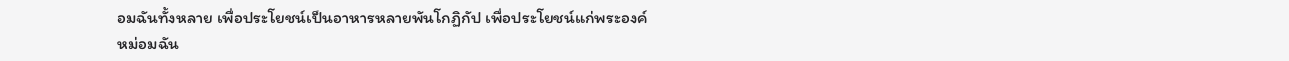อมฉันทั้งหลาย เพื่อประโยชน์เป็นอาหารหลายพันโกฏิกัป เพื่อประโยชน์แก่พระองค์ หม่อมฉัน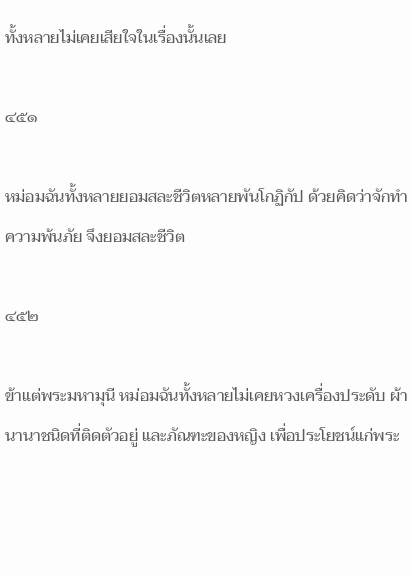ทั้งหลายไม่เคยเสียใจในเรื่องนั้นเลย

๔๕๑

หม่อมฉันทั้งหลายยอมสละชีวิตหลายพันโกฏิกัป ด้วยคิดว่าจักทำความพ้นภัย จึงยอมสละชีวิต

๔๕๒

ข้าแต่พระมหามุนี หม่อมฉันทั้งหลายไม่เคยหวงเครื่องประดับ ผ้านานาชนิดที่ติดตัวอยู่ และภัณฑะของหญิง เพื่อประโยชน์แก่พระ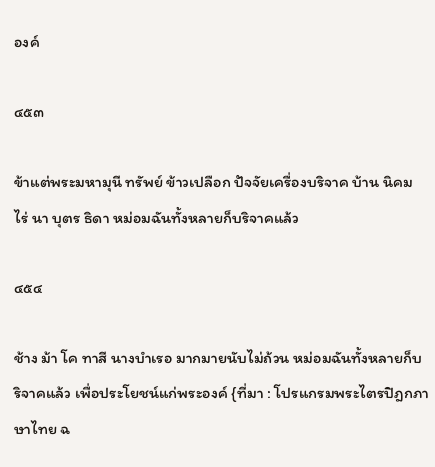องค์

๔๕๓

ข้าแต่พระมหามุนี ทรัพย์ ข้าวเปลือก ปัจจัยเครื่องบริจาค บ้าน นิคม ไร่ นา บุตร ธิดา หม่อมฉันทั้งหลายก็บริจาคแล้ว

๔๕๔

ช้าง ม้า โค ทาสี นางบำเรอ มากมายนับไม่ถ้วน หม่อมฉันทั้งหลายก็บริจาคแล้ว เพื่อประโยชน์แก่พระองค์ {ที่มา : โปรแกรมพระไตรปิฎกภาษาไทย ฉ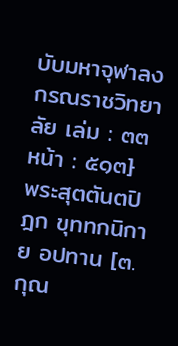บับมหาจุฬาลงกรณราชวิทยาลัย เล่ม : ๓๓ หน้า : ๕๑๓} พระสุตตันตปิฎก ขุททกนิกาย อปทาน [๓. กุณ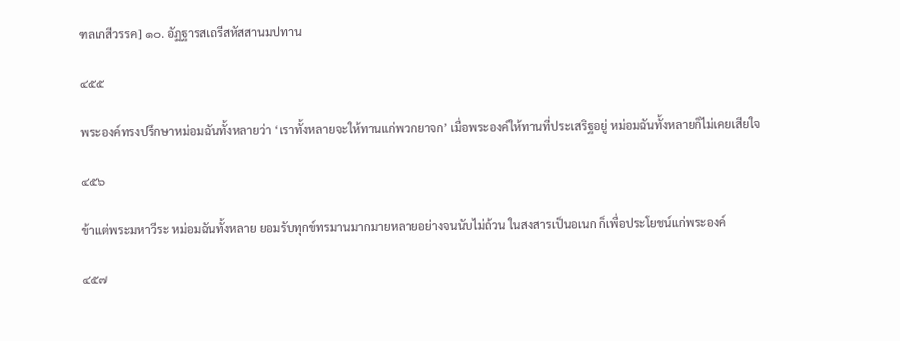ฑลเกสีวรรค] ๑๐. อัฏฐารสเถรีสหัสสานมปทาน

๔๕๕

พระองค์ทรงปรึกษาหม่อมฉันทั้งหลายว่า ‘เราทั้งหลายจะให้ทานแก่พวกยาจก’ เมื่อพระองค์ให้ทานที่ประเสริฐอยู่ หม่อมฉันทั้งหลายก็ไม่เคยเสียใจ

๔๕๖

ข้าแต่พระมหาวีระ หม่อมฉันทั้งหลาย ยอมรับทุกข์ทรมานมากมายหลายอย่างจนนับไม่ถ้วน ในสงสารเป็นอเนก ก็เพื่อประโยชน์แก่พระองค์

๔๕๗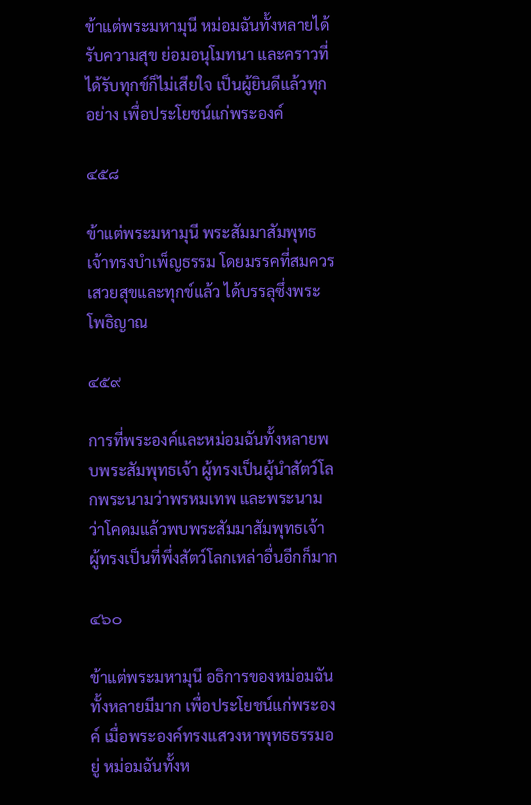ข้าแต่พระมหามุนี หม่อมฉันทั้งหลายได้รับความสุข ย่อมอนุโมทนา และคราวที่ได้รับทุกข์ก็ไม่เสียใจ เป็นผู้ยินดีแล้วทุกอย่าง เพื่อประโยชน์แก่พระองค์

๔๕๘

ข้าแต่พระมหามุนี พระสัมมาสัมพุทธเจ้าทรงบำเพ็ญธรรม โดยมรรคที่สมควร เสวยสุขและทุกข์แล้ว ได้บรรลุซึ่งพระโพธิญาณ

๔๕๙

การที่พระองค์และหม่อมฉันทั้งหลายพบพระสัมพุทธเจ้า ผู้ทรงเป็นผู้นำสัตว์โลกพระนามว่าพรหมเทพ และพระนามว่าโคดมแล้วพบพระสัมมาสัมพุทธเจ้า ผู้ทรงเป็นที่พึ่งสัตว์โลกเหล่าอื่นอีกก็มาก

๔๖๐

ข้าแต่พระมหามุนี อธิการของหม่อมฉันทั้งหลายมีมาก เพื่อประโยชน์แก่พระองค์ เมื่อพระองค์ทรงแสวงหาพุทธธรรมอยู่ หม่อมฉันทั้งห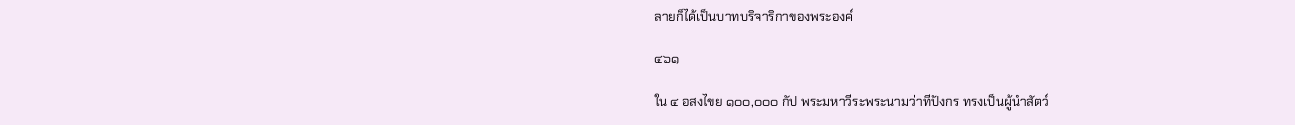ลายก็ได้เป็นบาทบริจาริกาของพระองค์

๔๖๑

ใน ๔ อสงไขย ๑๐๐,๐๐๐ กัป พระมหาวีระพระนามว่าทีปังกร ทรงเป็นผู้นำสัตว์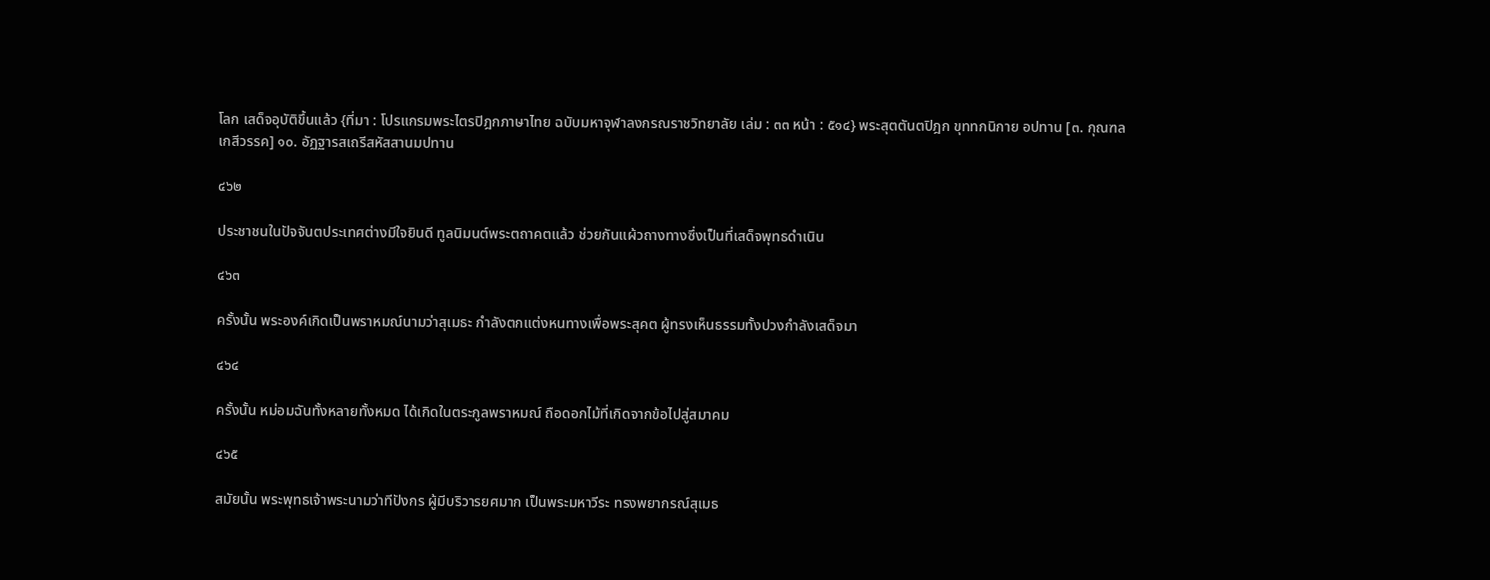โลก เสด็จอุบัติขึ้นแล้ว {ที่มา : โปรแกรมพระไตรปิฎกภาษาไทย ฉบับมหาจุฬาลงกรณราชวิทยาลัย เล่ม : ๓๓ หน้า : ๕๑๔} พระสุตตันตปิฎก ขุททกนิกาย อปทาน [๓. กุณฑลเกสีวรรค] ๑๐. อัฏฐารสเถรีสหัสสานมปทาน

๔๖๒

ประชาชนในปัจจันตประเทศต่างมีใจยินดี ทูลนิมนต์พระตถาคตแล้ว ช่วยกันแผ้วถางทางซึ่งเป็นที่เสด็จพุทธดำเนิน

๔๖๓

ครั้งนั้น พระองค์เกิดเป็นพราหมณ์นามว่าสุเมธะ กำลังตกแต่งหนทางเพื่อพระสุคต ผู้ทรงเห็นธรรมทั้งปวงกำลังเสด็จมา

๔๖๔

ครั้งนั้น หม่อมฉันทั้งหลายทั้งหมด ได้เกิดในตระกูลพราหมณ์ ถือดอกไม้ที่เกิดจากข้อไปสู่สมาคม

๔๖๕

สมัยนั้น พระพุทธเจ้าพระนามว่าทีปังกร ผู้มีบริวารยศมาก เป็นพระมหาวีระ ทรงพยากรณ์สุเมธ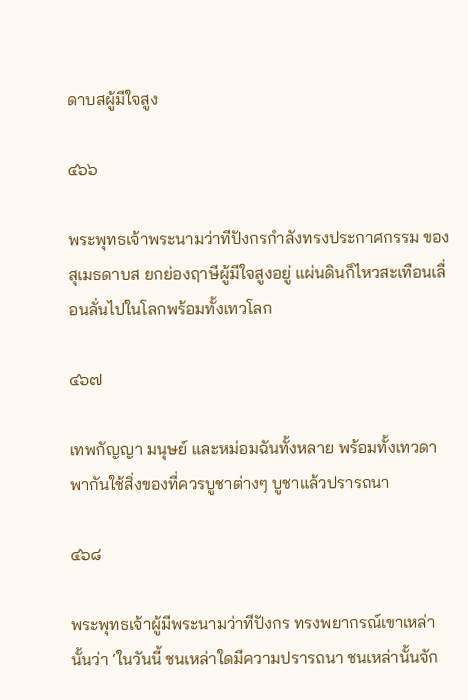ดาบสผู้มีใจสูง

๔๖๖

พระพุทธเจ้าพระนามว่าทีปังกรกำลังทรงประกาศกรรม ของสุเมธดาบส ยกย่องฤาษีผู้มีใจสูงอยู่ แผ่นดินก็ไหวสะเทือนเลื่อนลั่นไปในโลกพร้อมทั้งเทวโลก

๔๖๗

เทพกัญญา มนุษย์ และหม่อมฉันทั้งหลาย พร้อมทั้งเทวดา พากันใช้สิ่งของที่ควรบูชาต่างๆ บูชาแล้วปรารถนา

๔๖๘

พระพุทธเจ้าผู้มีพระนามว่าทีปังกร ทรงพยากรณ์เขาเหล่านั้นว่า ‘ในวันนี้ ชนเหล่าใดมีความปรารถนา ชนเหล่านั้นจัก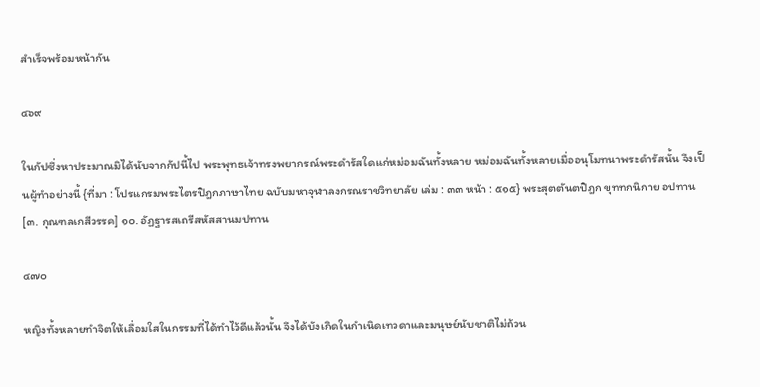สำเร็จพร้อมหน้ากัน

๔๖๙

ในกัปซึ่งหาประมาณมิได้นับจากกัปนี้ไป พระพุทธเจ้าทรงพยากรณ์พระดำรัสใดแก่หม่อมฉันทั้งหลาย หม่อมฉันทั้งหลายเมื่ออนุโมทนาพระดำรัสนั้น จึงเป็นผู้ทำอย่างนี้ {ที่มา : โปรแกรมพระไตรปิฎกภาษาไทย ฉบับมหาจุฬาลงกรณราชวิทยาลัย เล่ม : ๓๓ หน้า : ๕๑๕} พระสุตตันตปิฎก ขุททกนิกาย อปทาน [๓. กุณฑลเกสีวรรค] ๑๐. อัฏฐารสเถรีสหัสสานมปทาน

๔๗๐

หญิงทั้งหลายทำจิตให้เลื่อมใสในกรรมที่ได้ทำไว้ดีแล้วนั้น จึงได้บังเกิดในกำเนิดเทวดาและมนุษย์นับชาติไม่ถ้วน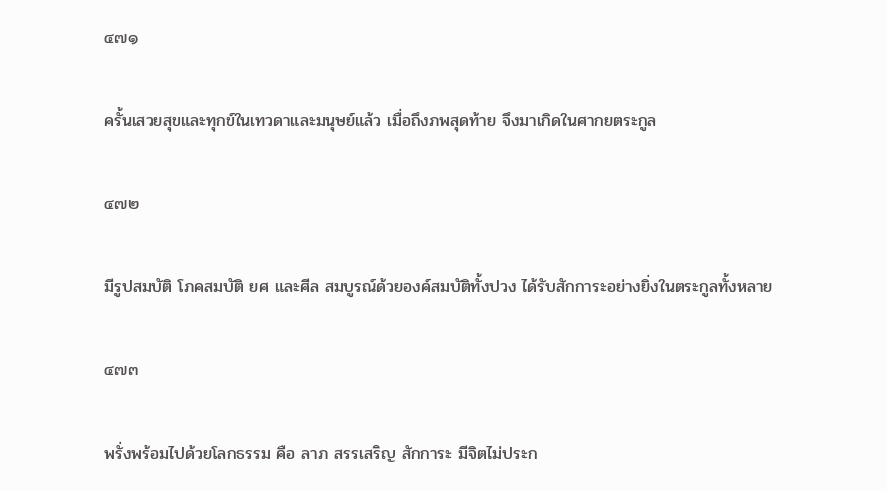๔๗๑

ครั้นเสวยสุขและทุกข์ในเทวดาและมนุษย์แล้ว เมื่อถึงภพสุดท้าย จึงมาเกิดในศากยตระกูล

๔๗๒

มีรูปสมบัติ โภคสมบัติ ยศ และศีล สมบูรณ์ด้วยองค์สมบัติทั้งปวง ได้รับสักการะอย่างยิ่งในตระกูลทั้งหลาย

๔๗๓

พรั่งพร้อมไปด้วยโลกธรรม คือ ลาภ สรรเสริญ สักการะ มีจิตไม่ประก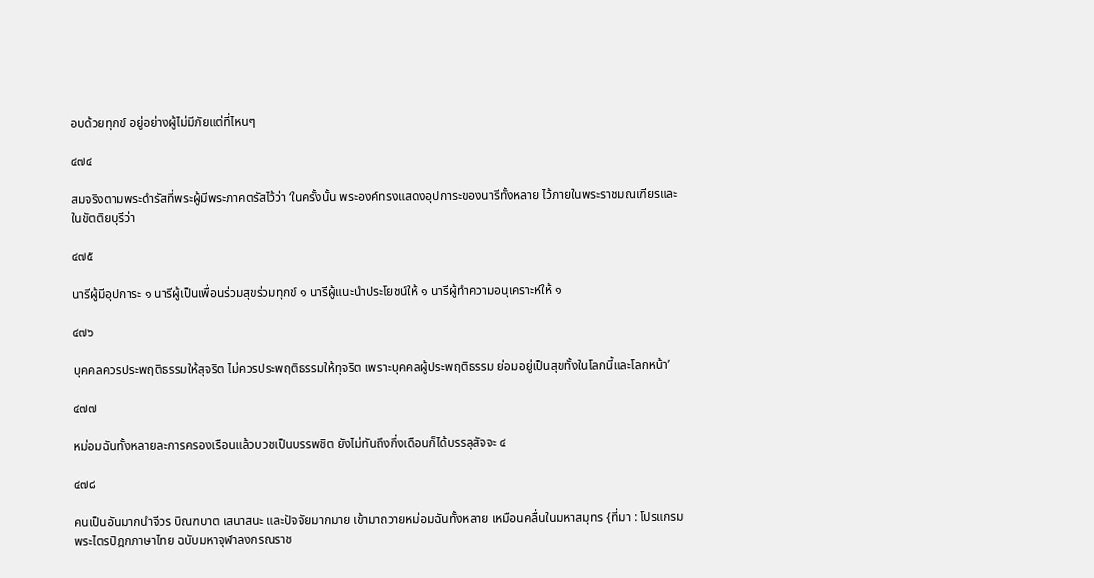อบด้วยทุกข์ อยู่อย่างผู้ไม่มีภัยแต่ที่ไหนๆ

๔๗๔

สมจริงตามพระดำรัสที่พระผู้มีพระภาคตรัสไว้ว่า ‘ในครั้งนั้น พระองค์ทรงแสดงอุปการะของนารีทั้งหลาย ไว้ภายในพระราชมณเฑียรและในขัตติยบุรีว่า

๔๗๕

นารีผู้มีอุปการะ ๑ นารีผู้เป็นเพื่อนร่วมสุขร่วมทุกข์ ๑ นารีผู้แนะนำประโยชน์ให้ ๑ นารีผู้ทำความอนุเคราะห์ให้ ๑

๔๗๖

บุคคลควรประพฤติธรรมให้สุจริต ไม่ควรประพฤติธรรมให้ทุจริต เพราะบุคคลผู้ประพฤติธรรม ย่อมอยู่เป็นสุขทั้งในโลกนี้และโลกหน้า’

๔๗๗

หม่อมฉันทั้งหลายละการครองเรือนแล้วบวชเป็นบรรพชิต ยังไม่ทันถึงกึ่งเดือนก็ได้บรรลุสัจจะ ๔

๔๗๘

คนเป็นอันมากนำจีวร บิณฑบาต เสนาสนะ และปัจจัยมากมาย เข้ามาถวายหม่อมฉันทั้งหลาย เหมือนคลื่นในมหาสมุทร {ที่มา : โปรแกรมพระไตรปิฎกภาษาไทย ฉบับมหาจุฬาลงกรณราช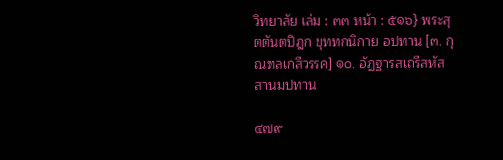วิทยาลัย เล่ม : ๓๓ หน้า : ๕๑๖} พระสุตตันตปิฎก ขุททกนิกาย อปทาน [๓. กุณฑลเกสีวรรค] ๑๐. อัฏฐารสเถรีสหัสสานมปทาน

๔๗๙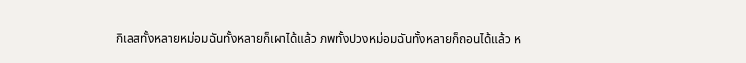กิเลสทั้งหลายหม่อมฉันทั้งหลายก็เผาได้แล้ว ภพทั้งปวงหม่อมฉันทั้งหลายก็ถอนได้แล้ว ห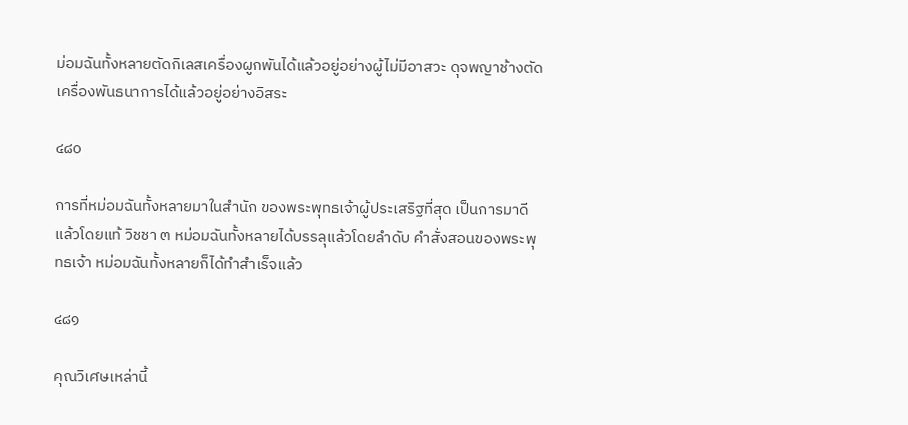ม่อมฉันทั้งหลายตัดกิเลสเครื่องผูกพันได้แล้วอยู่อย่างผู้ไม่มีอาสวะ ดุจพญาช้างตัดเครื่องพันธนาการได้แล้วอยู่อย่างอิสระ

๔๘๐

การที่หม่อมฉันทั้งหลายมาในสำนัก ของพระพุทธเจ้าผู้ประเสริฐที่สุด เป็นการมาดีแล้วโดยแท้ วิชชา ๓ หม่อมฉันทั้งหลายได้บรรลุแล้วโดยลำดับ คำสั่งสอนของพระพุทธเจ้า หม่อมฉันทั้งหลายก็ได้ทำสำเร็จแล้ว

๔๘๑

คุณวิเศษเหล่านี้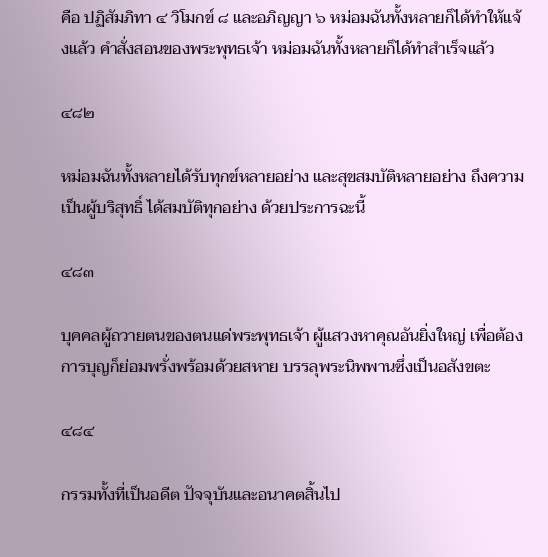คือ ปฏิสัมภิทา ๔ วิโมกข์ ๘ และอภิญญา ๖ หม่อมฉันทั้งหลายก็ได้ทำให้แจ้งแล้ว คำสั่งสอนของพระพุทธเจ้า หม่อมฉันทั้งหลายก็ได้ทำสำเร็จแล้ว

๔๘๒

หม่อมฉันทั้งหลายได้รับทุกข์หลายอย่าง และสุขสมบัติหลายอย่าง ถึงความเป็นผู้บริสุทธิ์ ได้สมบัติทุกอย่าง ด้วยประการฉะนี้

๔๘๓

บุคคลผู้ถวายตนของตนแด่พระพุทธเจ้า ผู้แสวงหาคุณอันยิ่งใหญ่ เพื่อต้องการบุญก็ย่อมพรั่งพร้อมด้วยสหาย บรรลุพระนิพพานซึ่งเป็นอสังขตะ

๔๘๔

กรรมทั้งที่เป็นอดีต ปัจจุบันและอนาคตสิ้นไป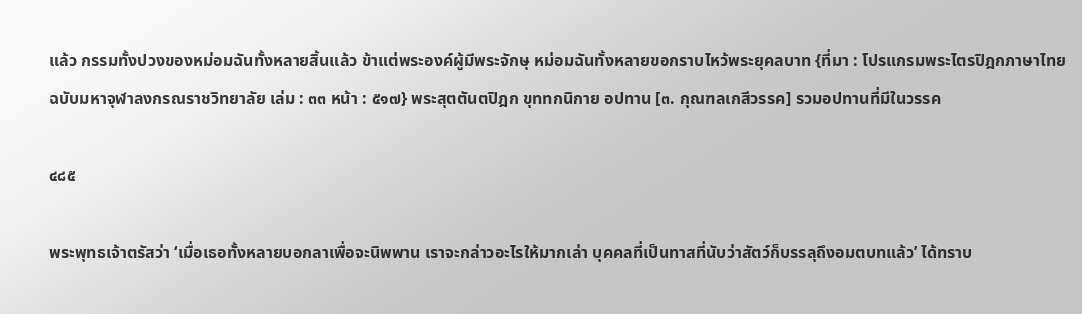แล้ว กรรมทั้งปวงของหม่อมฉันทั้งหลายสิ้นแล้ว ข้าแต่พระองค์ผู้มีพระจักษุ หม่อมฉันทั้งหลายขอกราบไหว้พระยุคลบาท {ที่มา : โปรแกรมพระไตรปิฎกภาษาไทย ฉบับมหาจุฬาลงกรณราชวิทยาลัย เล่ม : ๓๓ หน้า : ๕๑๗} พระสุตตันตปิฎก ขุททกนิกาย อปทาน [๓. กุณฑลเกสีวรรค] รวมอปทานที่มีในวรรค

๔๘๕

พระพุทธเจ้าตรัสว่า ‘เมื่อเธอทั้งหลายบอกลาเพื่อจะนิพพาน เราจะกล่าวอะไรให้มากเล่า บุคคลที่เป็นทาสที่นับว่าสัตว์ก็บรรลุถึงอมตบทแล้ว’ ได้ทราบ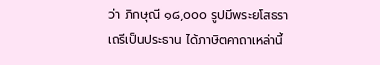ว่า ภิกษุณี ๑๘,๐๐๐ รูปมีพระยโสธราเถรีเป็นประธาน ได้ภาษิตคาถาเหล่านี้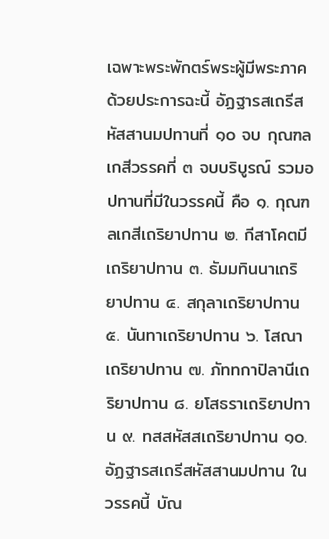เฉพาะพระพักตร์พระผู้มีพระภาค ด้วยประการฉะนี้ อัฏฐารสเถรีสหัสสานมปทานที่ ๑๐ จบ กุณฑลเกสีวรรคที่ ๓ จบบริบูรณ์ รวมอปทานที่มีในวรรคนี้ คือ ๑. กุณฑลเกสีเถริยาปทาน ๒. กีสาโคตมีเถริยาปทาน ๓. ธัมมทินนาเถริยาปทาน ๔. สกุลาเถริยาปทาน ๕. นันทาเถริยาปทาน ๖. โสณาเถริยาปทาน ๗. ภัททกาปิลานีเถริยาปทาน ๘. ยโสธราเถริยาปทาน ๙. ทสสหัสสเถริยาปทาน ๑๐. อัฏฐารสเถรีสหัสสานมปทาน ในวรรคนี้ บัณ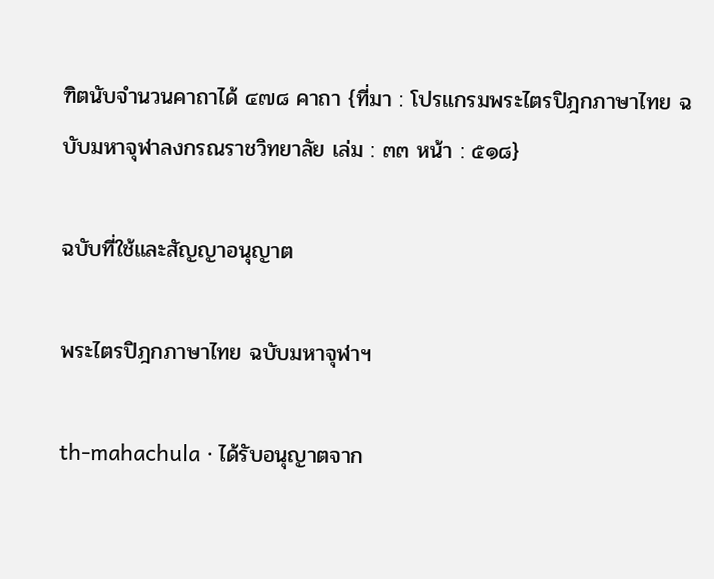ฑิตนับจำนวนคาถาได้ ๔๗๘ คาถา {ที่มา : โปรแกรมพระไตรปิฎกภาษาไทย ฉบับมหาจุฬาลงกรณราชวิทยาลัย เล่ม : ๓๓ หน้า : ๕๑๘}

ฉบับที่ใช้และสัญญาอนุญาต

พระไตรปิฎกภาษาไทย ฉบับมหาจุฬาฯ

th-mahachula · ได้รับอนุญาตจาก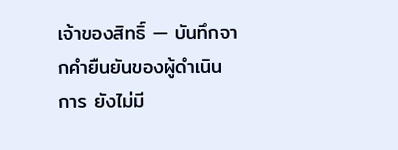เจ้าของสิทธิ์ — บันทึกจากคำยืนยันของผู้ดำเนินการ ยังไม่มี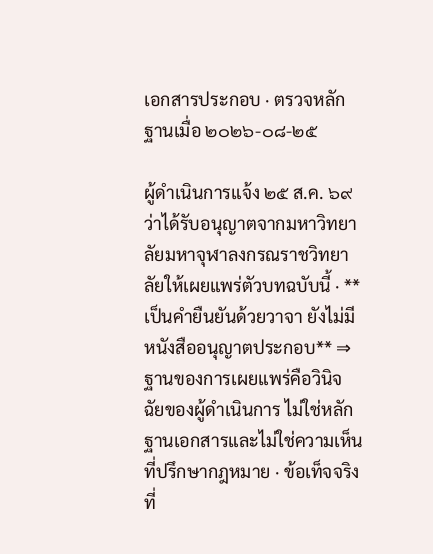เอกสารประกอบ · ตรวจหลักฐานเมื่อ ๒๐๒๖-๐๘-๒๕

ผู้ดำเนินการแจ้ง ๒๕ ส.ค. ๖๙ ว่าได้รับอนุญาตจากมหาวิทยาลัยมหาจุฬาลงกรณราชวิทยาลัยให้เผยแพร่ตัวบทฉบับนี้ · **เป็นคำยืนยันด้วยวาจา ยังไม่มีหนังสืออนุญาตประกอบ** ⇒ ฐานของการเผยแพร่คือวินิจฉัยของผู้ดำเนินการ ไม่ใช่หลักฐานเอกสารและไม่ใช่ความเห็นที่ปรึกษากฎหมาย · ข้อเท็จจริงที่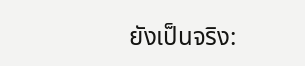ยังเป็นจริง: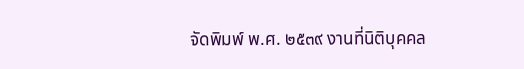จัดพิมพ์ พ.ศ. ๒๕๓๙ งานที่นิติบุคคล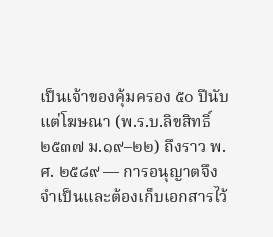เป็นเจ้าของคุ้มครอง ๕๐ ปีนับแต่โฆษณา (พ.ร.บ.ลิขสิทธิ์ ๒๕๓๗ ม.๑๙–๒๒) ถึงราว พ.ศ. ๒๕๘๙ — การอนุญาตจึงจำเป็นและต้องเก็บเอกสารไว้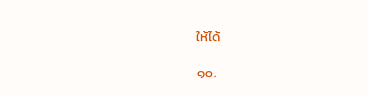ให้ได้

๑๐.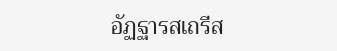อัฏฐารสเถรีส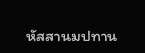หัสสานมปทาน